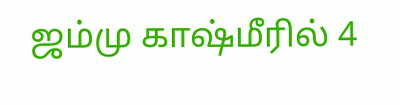ஜம்மு காஷ்மீரில் 4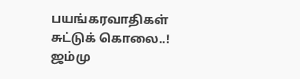பயங்கரவாதிகள் சுட்டுக் கொலை..!
ஜம்மு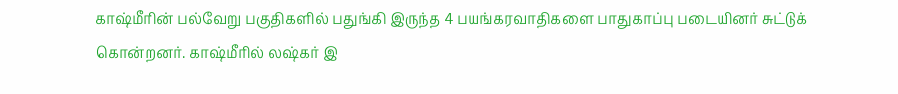காஷ்மீரின் பல்வேறு பகுதிகளில் பதுங்கி இருந்த 4 பயங்கரவாதிகளை பாதுகாப்பு படையினர் சுட்டுக் கொன்றனர். காஷ்மீரில் லஷ்கர் இ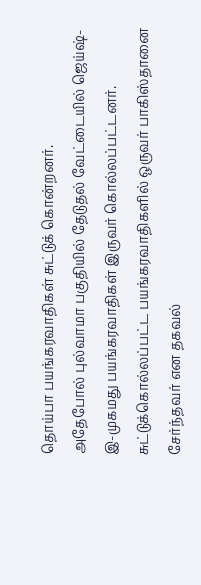தொய்பா பயங்கரவாதிகள் சுட்டுக் கொன்றனர்.
அதேபோல் புல்வாமா பகுதியில் தேடுதல் வேட்டையில் ஜெய்ஷ்-இ-முகமது பயங்கரவாதிகள் இருவர் கொல்லப்பட்டனர். சுட்டுக்கொல்லப்பட்ட பயங்கரவாதிகளில் ஒருவர் பாகிஸ்தானை சேர்ந்தவர் என தகவல்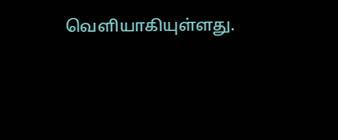வெளியாகியுள்ளது.